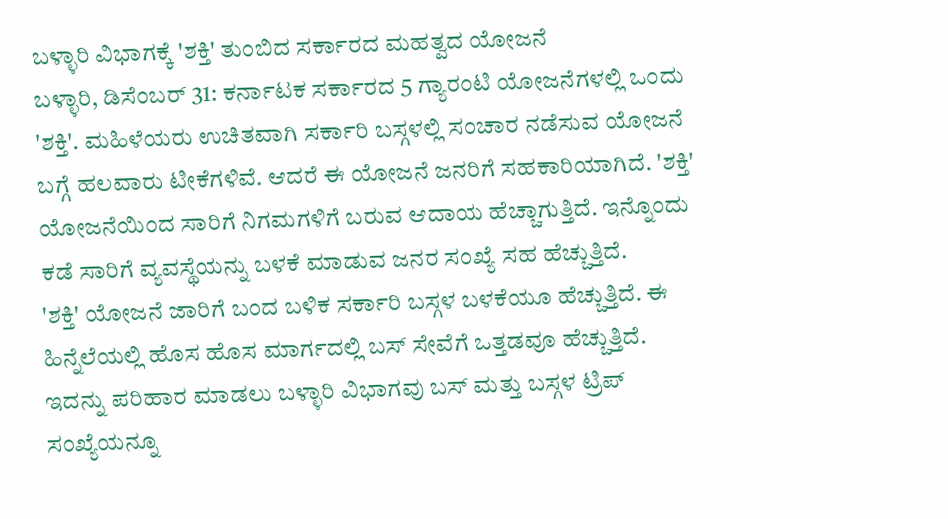ಬಳ್ಳಾರಿ ವಿಭಾಗಕ್ಕೆ 'ಶಕ್ತಿ' ತುಂಬಿದ ಸರ್ಕಾರದ ಮಹತ್ವದ ಯೋಜನೆ
ಬಳ್ಳಾರಿ, ಡಿಸೆಂಬರ್ 31: ಕರ್ನಾಟಕ ಸರ್ಕಾರದ 5 ಗ್ಯಾರಂಟಿ ಯೋಜನೆಗಳಲ್ಲಿ ಒಂದು 'ಶಕ್ತಿ'. ಮಹಿಳೆಯರು ಉಚಿತವಾಗಿ ಸರ್ಕಾರಿ ಬಸ್ಗಳಲ್ಲಿ ಸಂಚಾರ ನಡೆಸುವ ಯೋಜನೆ ಬಗ್ಗೆ ಹಲವಾರು ಟೀಕೆಗಳಿವೆ. ಆದರೆ ಈ ಯೋಜನೆ ಜನರಿಗೆ ಸಹಕಾರಿಯಾಗಿದೆ. 'ಶಕ್ತಿ' ಯೋಜನೆಯಿಂದ ಸಾರಿಗೆ ನಿಗಮಗಳಿಗೆ ಬರುವ ಆದಾಯ ಹೆಚ್ಚಾಗುತ್ತಿದೆ. ಇನ್ನೊಂದು ಕಡೆ ಸಾರಿಗೆ ವ್ಯವಸ್ಥೆಯನ್ನು ಬಳಕೆ ಮಾಡುವ ಜನರ ಸಂಖ್ಯೆ ಸಹ ಹೆಚ್ಚುತ್ತಿದೆ.
'ಶಕ್ತಿ' ಯೋಜನೆ ಜಾರಿಗೆ ಬಂದ ಬಳಿಕ ಸರ್ಕಾರಿ ಬಸ್ಗಳ ಬಳಕೆಯೂ ಹೆಚ್ಚುತ್ತಿದೆ. ಈ ಹಿನ್ನೆಲೆಯಲ್ಲಿ ಹೊಸ ಹೊಸ ಮಾರ್ಗದಲ್ಲಿ ಬಸ್ ಸೇವೆಗೆ ಒತ್ತಡವೂ ಹೆಚ್ಚುತ್ತಿದೆ. ಇದನ್ನು ಪರಿಹಾರ ಮಾಡಲು ಬಳ್ಳಾರಿ ವಿಭಾಗವು ಬಸ್ ಮತ್ತು ಬಸ್ಗಳ ಟ್ರಿಪ್ ಸಂಖ್ಯೆಯನ್ನೂ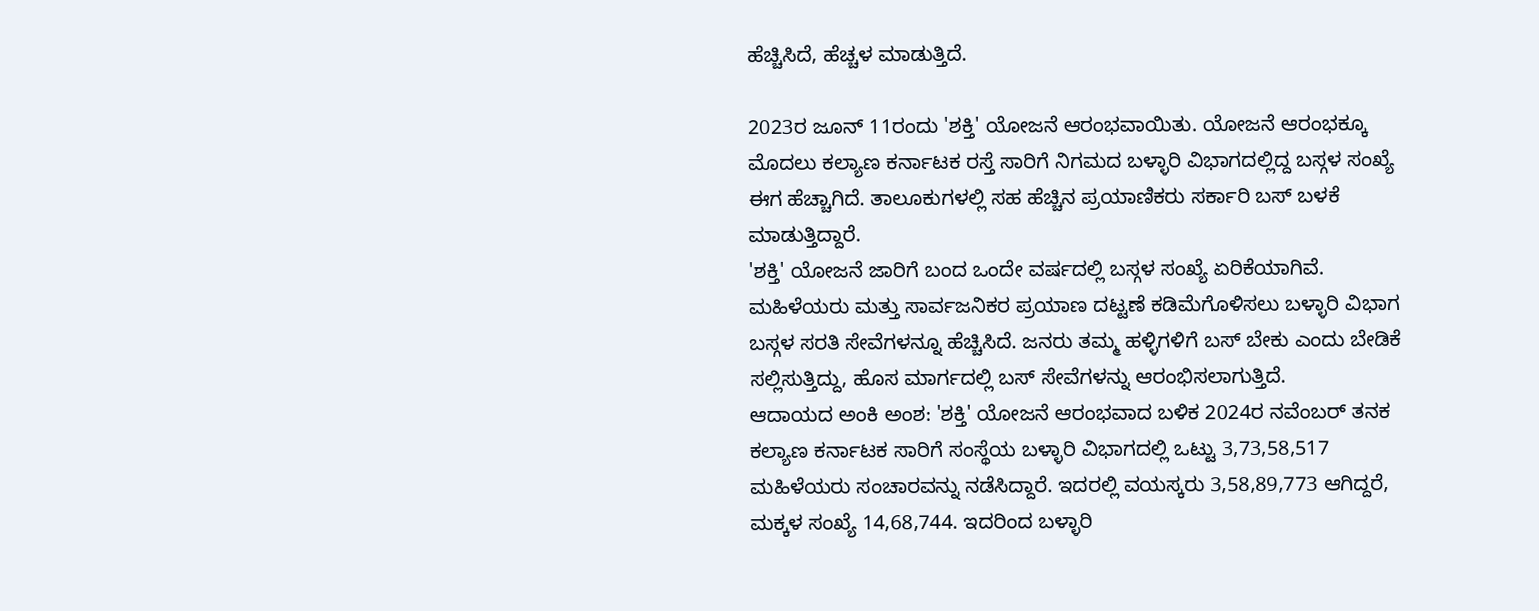ಹೆಚ್ಚಿಸಿದೆ, ಹೆಚ್ಚಳ ಮಾಡುತ್ತಿದೆ.

2023ರ ಜೂನ್ 11ರಂದು 'ಶಕ್ತಿ' ಯೋಜನೆ ಆರಂಭವಾಯಿತು. ಯೋಜನೆ ಆರಂಭಕ್ಕೂ ಮೊದಲು ಕಲ್ಯಾಣ ಕರ್ನಾಟಕ ರಸ್ತೆ ಸಾರಿಗೆ ನಿಗಮದ ಬಳ್ಳಾರಿ ವಿಭಾಗದಲ್ಲಿದ್ದ ಬಸ್ಗಳ ಸಂಖ್ಯೆ ಈಗ ಹೆಚ್ಚಾಗಿದೆ. ತಾಲೂಕುಗಳಲ್ಲಿ ಸಹ ಹೆಚ್ಚಿನ ಪ್ರಯಾಣಿಕರು ಸರ್ಕಾರಿ ಬಸ್ ಬಳಕೆ ಮಾಡುತ್ತಿದ್ದಾರೆ.
'ಶಕ್ತಿ' ಯೋಜನೆ ಜಾರಿಗೆ ಬಂದ ಒಂದೇ ವರ್ಷದಲ್ಲಿ ಬಸ್ಗಳ ಸಂಖ್ಯೆ ಏರಿಕೆಯಾಗಿವೆ. ಮಹಿಳೆಯರು ಮತ್ತು ಸಾರ್ವಜನಿಕರ ಪ್ರಯಾಣ ದಟ್ಟಣೆ ಕಡಿಮೆಗೊಳಿಸಲು ಬಳ್ಳಾರಿ ವಿಭಾಗ ಬಸ್ಗಳ ಸರತಿ ಸೇವೆಗಳನ್ನೂ ಹೆಚ್ಚಿಸಿದೆ. ಜನರು ತಮ್ಮ ಹಳ್ಳಿಗಳಿಗೆ ಬಸ್ ಬೇಕು ಎಂದು ಬೇಡಿಕೆ ಸಲ್ಲಿಸುತ್ತಿದ್ದು, ಹೊಸ ಮಾರ್ಗದಲ್ಲಿ ಬಸ್ ಸೇವೆಗಳನ್ನು ಆರಂಭಿಸಲಾಗುತ್ತಿದೆ.
ಆದಾಯದ ಅಂಕಿ ಅಂಶ: 'ಶಕ್ತಿ' ಯೋಜನೆ ಆರಂಭವಾದ ಬಳಿಕ 2024ರ ನವೆಂಬರ್ ತನಕ ಕಲ್ಯಾಣ ಕರ್ನಾಟಕ ಸಾರಿಗೆ ಸಂಸ್ಥೆಯ ಬಳ್ಳಾರಿ ವಿಭಾಗದಲ್ಲಿ ಒಟ್ಟು 3,73,58,517 ಮಹಿಳೆಯರು ಸಂಚಾರವನ್ನು ನಡೆಸಿದ್ದಾರೆ. ಇದರಲ್ಲಿ ವಯಸ್ಕರು 3,58,89,773 ಆಗಿದ್ದರೆ, ಮಕ್ಕಳ ಸಂಖ್ಯೆ 14,68,744. ಇದರಿಂದ ಬಳ್ಳಾರಿ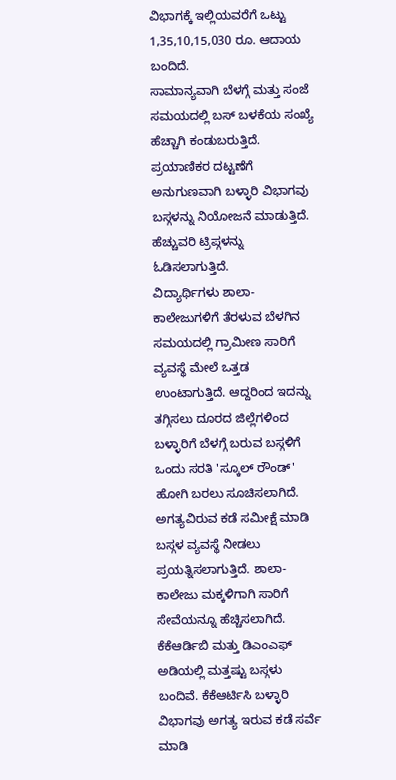ವಿಭಾಗಕ್ಕೆ ಇಲ್ಲಿಯವರೆಗೆ ಒಟ್ಟು 1,35,10,15,030 ರೂ. ಆದಾಯ ಬಂದಿದೆ.
ಸಾಮಾನ್ಯವಾಗಿ ಬೆಳಗ್ಗೆ ಮತ್ತು ಸಂಜೆ ಸಮಯದಲ್ಲಿ ಬಸ್ ಬಳಕೆಯ ಸಂಖ್ಯೆ ಹೆಚ್ಚಾಗಿ ಕಂಡುಬರುತ್ತಿದೆ. ಪ್ರಯಾಣಿಕರ ದಟ್ಟಣೆಗೆ ಅನುಗುಣವಾಗಿ ಬಳ್ಳಾರಿ ವಿಭಾಗವು ಬಸ್ಗಳನ್ನು ನಿಯೋಜನೆ ಮಾಡುತ್ತಿದೆ. ಹೆಚ್ಚುವರಿ ಟ್ರಿಪ್ಗಳನ್ನು ಓಡಿಸಲಾಗುತ್ತಿದೆ.
ವಿದ್ಯಾರ್ಥಿಗಳು ಶಾಲಾ-ಕಾಲೇಜುಗಳಿಗೆ ತೆರಳುವ ಬೆಳಗಿನ ಸಮಯದಲ್ಲಿ ಗ್ರಾಮೀಣ ಸಾರಿಗೆ ವ್ಯವಸ್ಥೆ ಮೇಲೆ ಒತ್ತಡ ಉಂಟಾಗುತ್ತಿದೆ. ಆದ್ದರಿಂದ ಇದನ್ನು ತಗ್ಗಿಸಲು ದೂರದ ಜಿಲ್ಲೆಗಳಿಂದ ಬಳ್ಳಾರಿಗೆ ಬೆಳಗ್ಗೆ ಬರುವ ಬಸ್ಗಳಿಗೆ ಒಂದು ಸರತಿ 'ಸ್ಕೂಲ್ ರೌಂಡ್' ಹೋಗಿ ಬರಲು ಸೂಚಿಸಲಾಗಿದೆ.
ಅಗತ್ಯವಿರುವ ಕಡೆ ಸಮೀಕ್ಷೆ ಮಾಡಿ ಬಸ್ಗಳ ವ್ಯವಸ್ಥೆ ನೀಡಲು ಪ್ರಯತ್ನಿಸಲಾಗುತ್ತಿದೆ. ಶಾಲಾ- ಕಾಲೇಜು ಮಕ್ಕಳಿಗಾಗಿ ಸಾರಿಗೆ ಸೇವೆಯನ್ನೂ ಹೆಚ್ಚಿಸಲಾಗಿದೆ. ಕೆಕೆಆರ್ಡಿಬಿ ಮತ್ತು ಡಿಎಂಎಫ್ ಅಡಿಯಲ್ಲಿ ಮತ್ತಷ್ಟು ಬಸ್ಗಳು ಬಂದಿವೆ. ಕೆಕೆಆರ್ಟಿಸಿ ಬಳ್ಳಾರಿ ವಿಭಾಗವು ಅಗತ್ಯ ಇರುವ ಕಡೆ ಸರ್ವೆ ಮಾಡಿ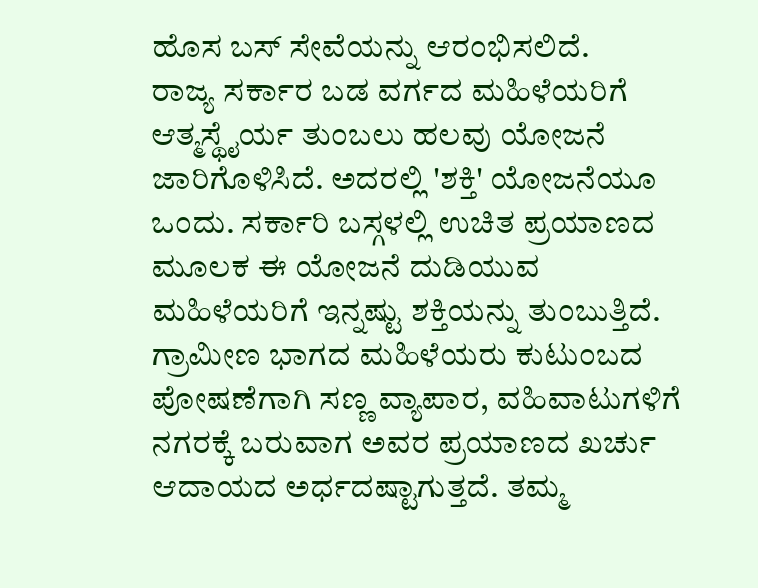ಹೊಸ ಬಸ್ ಸೇವೆಯನ್ನು ಆರಂಭಿಸಲಿದೆ.
ರಾಜ್ಯ ಸರ್ಕಾರ ಬಡ ವರ್ಗದ ಮಹಿಳೆಯರಿಗೆ ಆತ್ಮಸ್ಥೈರ್ಯ ತುಂಬಲು ಹಲವು ಯೋಜನೆ ಜಾರಿಗೊಳಿಸಿದೆ. ಅದರಲ್ಲಿ 'ಶಕ್ತಿ' ಯೋಜನೆಯೂ ಒಂದು. ಸರ್ಕಾರಿ ಬಸ್ಗಳಲ್ಲಿ ಉಚಿತ ಪ್ರಯಾಣದ ಮೂಲಕ ಈ ಯೋಜನೆ ದುಡಿಯುವ ಮಹಿಳೆಯರಿಗೆ ಇನ್ನಷ್ಟು ಶಕ್ತಿಯನ್ನು ತುಂಬುತ್ತಿದೆ.
ಗ್ರಾಮೀಣ ಭಾಗದ ಮಹಿಳೆಯರು ಕುಟುಂಬದ ಪೋಷಣೆಗಾಗಿ ಸಣ್ಣ ವ್ಯಾಪಾರ, ವಹಿವಾಟುಗಳಿಗೆ ನಗರಕ್ಕೆ ಬರುವಾಗ ಅವರ ಪ್ರಯಾಣದ ಖರ್ಚು ಆದಾಯದ ಅರ್ಧದಷ್ಟಾಗುತ್ತದೆ. ತಮ್ಮ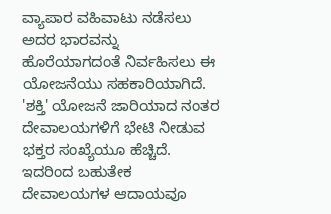ವ್ಯಾಪಾರ ವಹಿವಾಟು ನಡೆಸಲು ಅದರ ಭಾರವನ್ನು ಹೊರೆಯಾಗದಂತೆ ನಿರ್ವಹಿಸಲು ಈ ಯೋಜನೆಯು ಸಹಕಾರಿಯಾಗಿದೆ.
'ಶಕ್ತಿ' ಯೋಜನೆ ಜಾರಿಯಾದ ನಂತರ ದೇವಾಲಯಗಳಿಗೆ ಭೇಟಿ ನೀಡುವ ಭಕ್ತರ ಸಂಖ್ಯೆಯೂ ಹೆಚ್ಚಿದೆ. ಇದರಿಂದ ಬಹುತೇಕ ದೇವಾಲಯಗಳ ಆದಾಯವೂ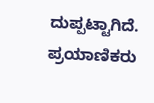ದುಪ್ಪಟ್ಟಾಗಿದೆ. ಪ್ರಯಾಣಿಕರು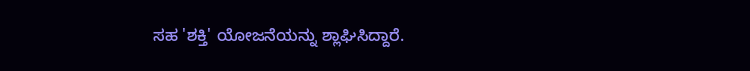ಸಹ 'ಶಕ್ತಿ' ಯೋಜನೆಯನ್ನು ಶ್ಲಾಘಿಸಿದ್ದಾರೆ.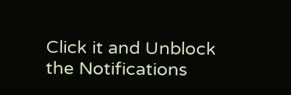Click it and Unblock the Notifications